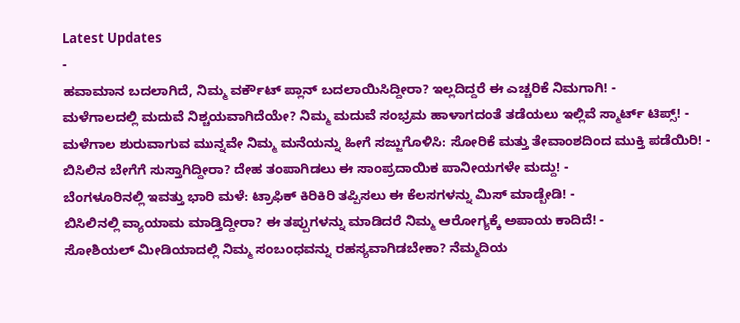Latest Updates
-
ಹವಾಮಾನ ಬದಲಾಗಿದೆ, ನಿಮ್ಮ ವರ್ಕೌಟ್ ಪ್ಲಾನ್ ಬದಲಾಯಿಸಿದ್ದೀರಾ? ಇಲ್ಲದಿದ್ದರೆ ಈ ಎಚ್ಚರಿಕೆ ನಿಮಗಾಗಿ! -
ಮಳೆಗಾಲದಲ್ಲಿ ಮದುವೆ ನಿಶ್ಚಯವಾಗಿದೆಯೇ? ನಿಮ್ಮ ಮದುವೆ ಸಂಭ್ರಮ ಹಾಳಾಗದಂತೆ ತಡೆಯಲು ಇಲ್ಲಿವೆ ಸ್ಮಾರ್ಟ್ ಟಿಪ್ಸ್! -
ಮಳೆಗಾಲ ಶುರುವಾಗುವ ಮುನ್ನವೇ ನಿಮ್ಮ ಮನೆಯನ್ನು ಹೀಗೆ ಸಜ್ಜುಗೊಳಿಸಿ: ಸೋರಿಕೆ ಮತ್ತು ತೇವಾಂಶದಿಂದ ಮುಕ್ತಿ ಪಡೆಯಿರಿ! -
ಬಿಸಿಲಿನ ಬೇಗೆಗೆ ಸುಸ್ತಾಗಿದ್ದೀರಾ? ದೇಹ ತಂಪಾಗಿಡಲು ಈ ಸಾಂಪ್ರದಾಯಿಕ ಪಾನೀಯಗಳೇ ಮದ್ದು! -
ಬೆಂಗಳೂರಿನಲ್ಲಿ ಇವತ್ತು ಭಾರಿ ಮಳೆ: ಟ್ರಾಫಿಕ್ ಕಿರಿಕಿರಿ ತಪ್ಪಿಸಲು ಈ ಕೆಲಸಗಳನ್ನು ಮಿಸ್ ಮಾಡ್ಬೇಡಿ! -
ಬಿಸಿಲಿನಲ್ಲಿ ವ್ಯಾಯಾಮ ಮಾಡ್ತಿದ್ದೀರಾ? ಈ ತಪ್ಪುಗಳನ್ನು ಮಾಡಿದರೆ ನಿಮ್ಮ ಆರೋಗ್ಯಕ್ಕೆ ಅಪಾಯ ಕಾದಿದೆ! -
ಸೋಶಿಯಲ್ ಮೀಡಿಯಾದಲ್ಲಿ ನಿಮ್ಮ ಸಂಬಂಧವನ್ನು ರಹಸ್ಯವಾಗಿಡಬೇಕಾ? ನೆಮ್ಮದಿಯ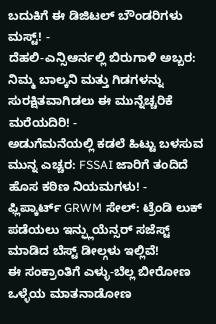ಬದುಕಿಗೆ ಈ ಡಿಜಿಟಲ್ ಬೌಂಡರಿಗಳು ಮಸ್ಟ್! -
ದೆಹಲಿ-ಎನ್ಸಿಆರ್ನಲ್ಲಿ ಬಿರುಗಾಳಿ ಅಬ್ಬರ: ನಿಮ್ಮ ಬಾಲ್ಕನಿ ಮತ್ತು ಗಿಡಗಳನ್ನು ಸುರಕ್ಷಿತವಾಗಿಡಲು ಈ ಮುನ್ನೆಚ್ಚರಿಕೆ ಮರೆಯದಿರಿ! -
ಅಡುಗೆಮನೆಯಲ್ಲಿ ಕಡಲೆ ಹಿಟ್ಟು ಬಳಸುವ ಮುನ್ನ ಎಚ್ಚರ: FSSAI ಜಾರಿಗೆ ತಂದಿದೆ ಹೊಸ ಕಠಿಣ ನಿಯಮಗಳು! -
ಫ್ಲಿಪ್ಕಾರ್ಟ್ GRWM ಸೇಲ್: ಟ್ರೆಂಡಿ ಲುಕ್ ಪಡೆಯಲು ಇನ್ಫ್ಲುಯೆನ್ಸರ್ ಸಜೆಸ್ಟ್ ಮಾಡಿದ ಬೆಸ್ಟ್ ಡೀಲ್ಗಳು ಇಲ್ಲಿವೆ!
ಈ ಸಂಕ್ರಾಂತಿಗೆ ಎಳ್ಳು-ಬೆಲ್ಲ ಬೀರೋಣ ಒಳ್ಳೆಯ ಮಾತನಾಡೋಣ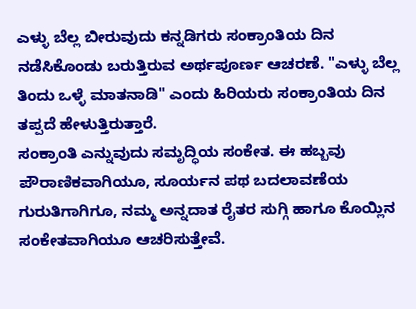ಎಳ್ಳು ಬೆಲ್ಲ ಬೀರುವುದು ಕನ್ನಡಿಗರು ಸಂಕ್ರಾಂತಿಯ ದಿನ ನಡೆಸಿಕೊಂಡು ಬರುತ್ತಿರುವ ಅರ್ಥಪೂರ್ಣ ಆಚರಣೆ. "ಎಳ್ಳು ಬೆಲ್ಲ ತಿಂದು ಒಳ್ಳೆ ಮಾತನಾಡಿ" ಎಂದು ಹಿರಿಯರು ಸಂಕ್ರಾಂತಿಯ ದಿನ ತಪ್ಪದೆ ಹೇಳುತ್ತಿರುತ್ತಾರೆ.
ಸಂಕ್ರಾಂತಿ ಎನ್ನುವುದು ಸಮೃದ್ಧಿಯ ಸಂಕೇತ. ಈ ಹಬ್ಬವು ಪೌರಾಣಿಕವಾಗಿಯೂ, ಸೂರ್ಯನ ಪಥ ಬದಲಾವಣೆಯ ಗುರುತಿಗಾಗಿಗೂ, ನಮ್ಮ ಅನ್ನದಾತ ರೈತರ ಸುಗ್ಗಿ ಹಾಗೂ ಕೊಯ್ಲಿನ ಸಂಕೇತವಾಗಿಯೂ ಆಚರಿಸುತ್ತೇವೆ.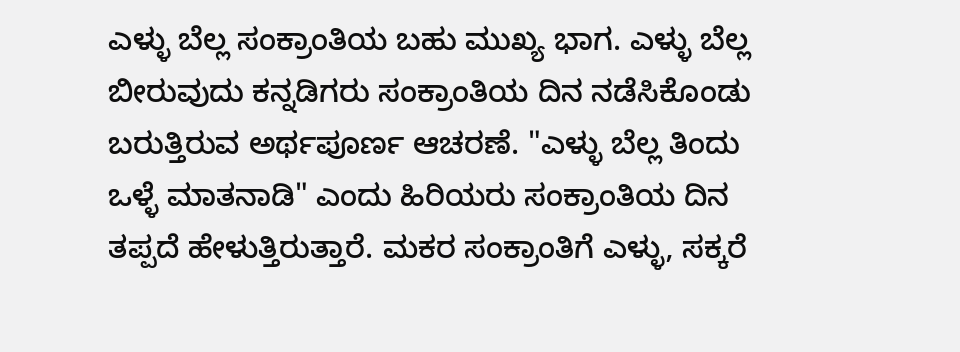ಎಳ್ಳು ಬೆಲ್ಲ ಸಂಕ್ರಾಂತಿಯ ಬಹು ಮುಖ್ಯ ಭಾಗ. ಎಳ್ಳು ಬೆಲ್ಲ ಬೀರುವುದು ಕನ್ನಡಿಗರು ಸಂಕ್ರಾಂತಿಯ ದಿನ ನಡೆಸಿಕೊಂಡು ಬರುತ್ತಿರುವ ಅರ್ಥಪೂರ್ಣ ಆಚರಣೆ. "ಎಳ್ಳು ಬೆಲ್ಲ ತಿಂದು ಒಳ್ಳೆ ಮಾತನಾಡಿ" ಎಂದು ಹಿರಿಯರು ಸಂಕ್ರಾಂತಿಯ ದಿನ ತಪ್ಪದೆ ಹೇಳುತ್ತಿರುತ್ತಾರೆ. ಮಕರ ಸಂಕ್ರಾಂತಿಗೆ ಎಳ್ಳು, ಸಕ್ಕರೆ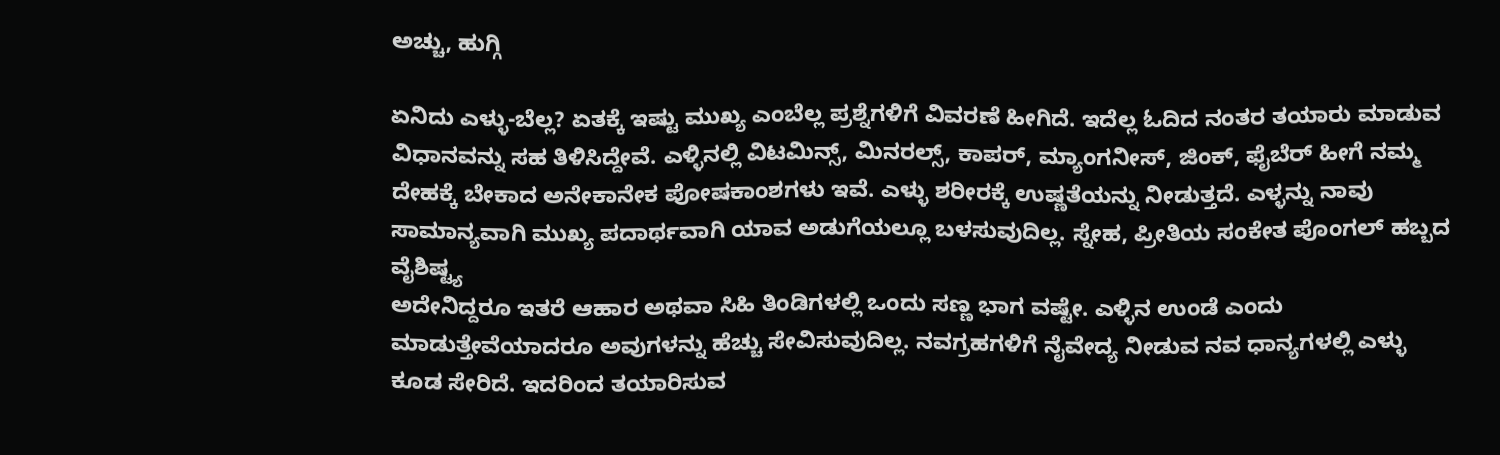ಅಚ್ಚು, ಹುಗ್ಗಿ

ಏನಿದು ಎಳ್ಳು-ಬೆಲ್ಲ? ಏತಕ್ಕೆ ಇಷ್ಟು ಮುಖ್ಯ ಎಂಬೆಲ್ಲ ಪ್ರಶ್ನೆಗಳಿಗೆ ವಿವರಣೆ ಹೀಗಿದೆ. ಇದೆಲ್ಲ ಓದಿದ ನಂತರ ತಯಾರು ಮಾಡುವ ವಿಧಾನವನ್ನು ಸಹ ತಿಳಿಸಿದ್ದೇವೆ. ಎಳ್ಳಿನಲ್ಲಿ ವಿಟಮಿನ್ಸ್, ಮಿನರಲ್ಸ್, ಕಾಪರ್, ಮ್ಯಾಂಗನೀಸ್, ಜಿಂಕ್, ಫೈಬೆರ್ ಹೀಗೆ ನಮ್ಮ ದೇಹಕ್ಕೆ ಬೇಕಾದ ಅನೇಕಾನೇಕ ಪೋಷಕಾಂಶಗಳು ಇವೆ. ಎಳ್ಳು ಶರೀರಕ್ಕೆ ಉಷ್ಣತೆಯನ್ನು ನೀಡುತ್ತದೆ. ಎಳ್ಳನ್ನು ನಾವು ಸಾಮಾನ್ಯವಾಗಿ ಮುಖ್ಯ ಪದಾರ್ಥವಾಗಿ ಯಾವ ಅಡುಗೆಯಲ್ಲೂ ಬಳಸುವುದಿಲ್ಲ. ಸ್ನೇಹ, ಪ್ರೀತಿಯ ಸಂಕೇತ ಪೊಂಗಲ್ ಹಬ್ಬದ ವೈಶಿಷ್ಟ್ಯ
ಅದೇನಿದ್ದರೂ ಇತರೆ ಆಹಾರ ಅಥವಾ ಸಿಹಿ ತಿಂಡಿಗಳಲ್ಲಿ ಒಂದು ಸಣ್ಣ ಭಾಗ ವಷ್ಟೇ. ಎಳ್ಳಿನ ಉಂಡೆ ಎಂದು ಮಾಡುತ್ತೇವೆಯಾದರೂ ಅವುಗಳನ್ನು ಹೆಚ್ಚು ಸೇವಿಸುವುದಿಲ್ಲ. ನವಗ್ರಹಗಳಿಗೆ ನೈವೇದ್ಯ ನೀಡುವ ನವ ಧಾನ್ಯಗಳಲ್ಲಿ ಎಳ್ಳು ಕೂಡ ಸೇರಿದೆ. ಇದರಿಂದ ತಯಾರಿಸುವ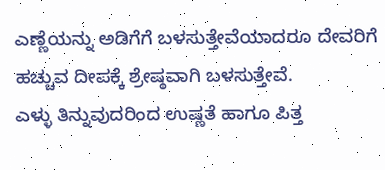ಎಣ್ಣೆಯನ್ನು ಅಡಿಗೆಗೆ ಬಳಸುತ್ತೇವೆಯಾದರೂ ದೇವರಿಗೆ ಹಚ್ಚುವ ದೀಪಕ್ಕೆ ಶ್ರೇಷ್ಠವಾಗಿ ಬಳಸುತ್ತೇವೆ.
ಎಳ್ಳು ತಿನ್ನುವುದರಿಂದ ಉಷ್ಣತೆ ಹಾಗೂ ಪಿತ್ತ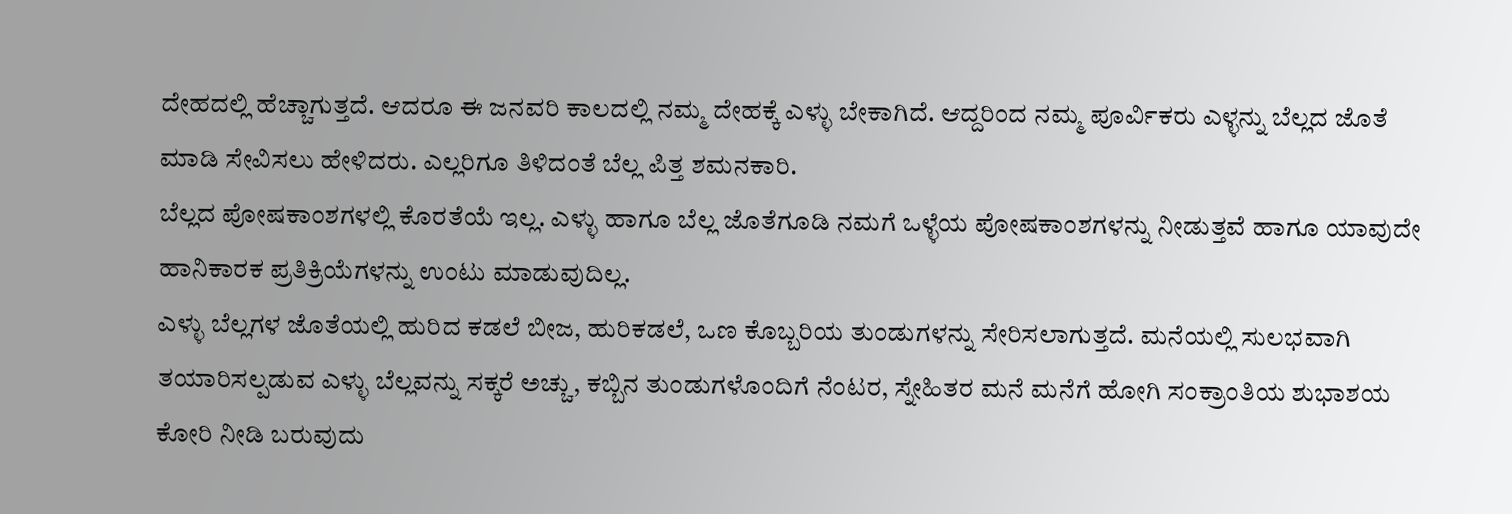ದೇಹದಲ್ಲಿ ಹೆಚ್ಚಾಗುತ್ತದೆ. ಆದರೂ ಈ ಜನವರಿ ಕಾಲದಲ್ಲಿ ನಮ್ಮ ದೇಹಕ್ಕೆ ಎಳ್ಳು ಬೇಕಾಗಿದೆ. ಆದ್ದರಿಂದ ನಮ್ಮ ಪೂರ್ವಿಕರು ಎಳ್ಳನ್ನು ಬೆಲ್ಲದ ಜೊತೆ ಮಾಡಿ ಸೇವಿಸಲು ಹೇಳಿದರು. ಎಲ್ಲರಿಗೂ ತಿಳಿದಂತೆ ಬೆಲ್ಲ ಪಿತ್ತ ಶಮನಕಾರಿ.
ಬೆಲ್ಲದ ಪೋಷಕಾಂಶಗಳಲ್ಲಿ ಕೊರತೆಯೆ ಇಲ್ಲ. ಎಳ್ಳು ಹಾಗೂ ಬೆಲ್ಲ ಜೊತೆಗೂಡಿ ನಮಗೆ ಒಳ್ಳೆಯ ಪೋಷಕಾಂಶಗಳನ್ನು ನೀಡುತ್ತವೆ ಹಾಗೂ ಯಾವುದೇ ಹಾನಿಕಾರಕ ಪ್ರತಿಕ್ರಿಯೆಗಳನ್ನು ಉಂಟು ಮಾಡುವುದಿಲ್ಲ.
ಎಳ್ಳು ಬೆಲ್ಲಗಳ ಜೊತೆಯಲ್ಲಿ ಹುರಿದ ಕಡಲೆ ಬೀಜ, ಹುರಿಕಡಲೆ, ಒಣ ಕೊಬ್ಬರಿಯ ತುಂಡುಗಳನ್ನು ಸೇರಿಸಲಾಗುತ್ತದೆ. ಮನೆಯಲ್ಲಿ ಸುಲಭವಾಗಿ ತಯಾರಿಸಲ್ಪಡುವ ಎಳ್ಳು ಬೆಲ್ಲವನ್ನು ಸಕ್ಕರೆ ಅಚ್ಚು, ಕಬ್ಬಿನ ತುಂಡುಗಳೊಂದಿಗೆ ನೆಂಟರ, ಸ್ನೇಹಿತರ ಮನೆ ಮನೆಗೆ ಹೋಗಿ ಸಂಕ್ರಾಂತಿಯ ಶುಭಾಶಯ ಕೋರಿ ನೀಡಿ ಬರುವುದು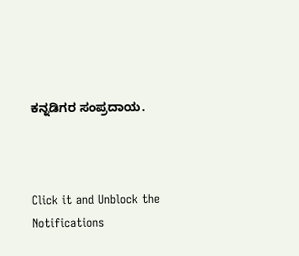ಕನ್ನಡಿಗರ ಸಂಪ್ರದಾಯ.



Click it and Unblock the Notifications